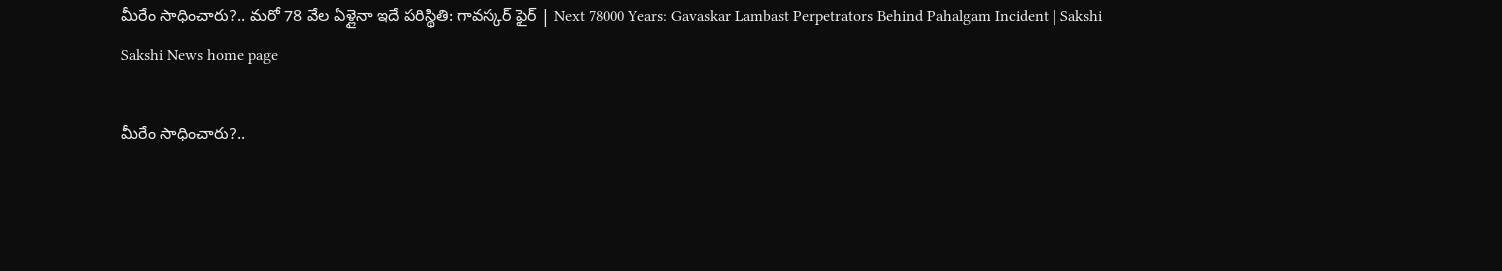మీరేం సాధించారు?.. మరో 78 వేల ఏళ్లైనా ఇదే పరిస్థితి: గావస్కర్‌ ఫైర్‌ | Next 78000 Years: Gavaskar Lambast Perpetrators Behind Pahalgam Incident | Sakshi
Sakshi News home page

మీరేం సాధించారు?..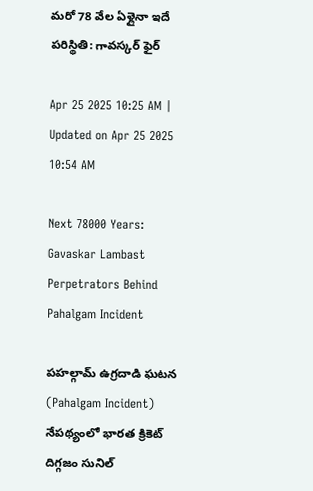మరో 78 వేల ఏళ్లైనా ఇదే పరిస్థితి: గావస్కర్‌ ఫైర్‌

Apr 25 2025 10:25 AM | Updated on Apr 25 2025 10:54 AM

Next 78000 Years: Gavaskar Lambast Perpetrators Behind Pahalgam Incident

పహల్గామ్‌ ఉగ్రదాడి ఘటన (Pahalgam Incident) నేపథ్యంలో భారత క్రికెట్‌ దిగ్గజం సునిల్‌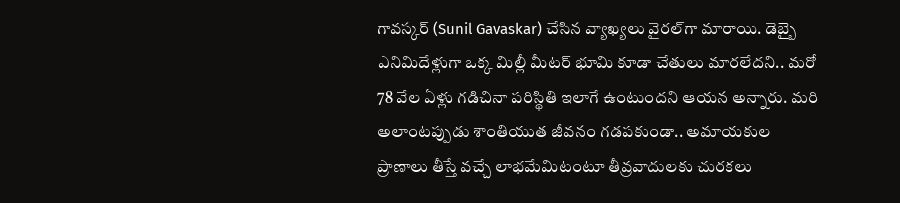గావస్కర్‌ (Sunil Gavaskar) చేసిన వ్యాఖ్యలు వైరల్‌గా మారాయి. డెబ్బై ఎనిమిదేళ్లుగా ఒక్క మిల్లీ మీటర్‌ భూమి కూడా చేతులు మారలేదని.. మరో 78 వేల ఏళ్లు గడిచినా పరిస్థితి ఇలాగే ఉంటుందని ఆయన అన్నారు. మరి అలాంటప్పుడు శాంతియుత జీవనం గడపకుండా.. అమాయకుల ప్రాణాలు తీస్తే వచ్చే లాభమేమిటంటూ తీవ్రవాదులకు చురకలు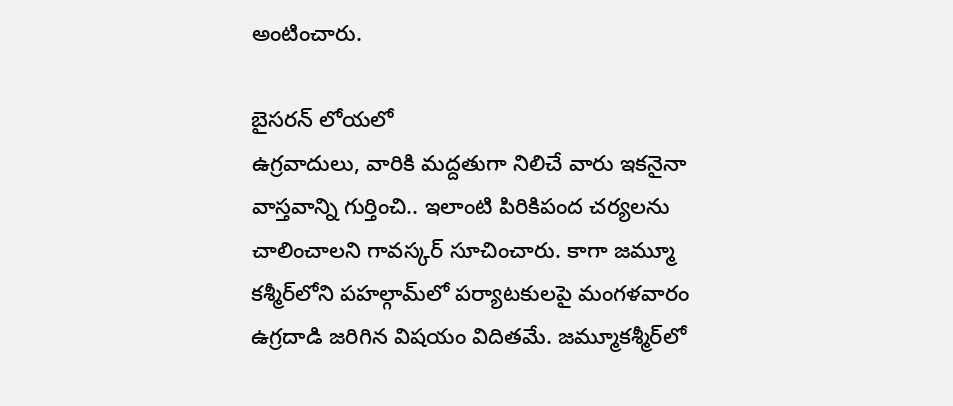అంటించారు.

బైసరన్‌ లోయలో
ఉ‍గ్రవాదులు, వారికి మద్దతుగా నిలిచే వారు ఇకనైనా వాస్తవాన్ని గుర్తించి.. ఇలాంటి పిరికిపంద చర్యలను చాలించాలని గావస్కర్‌ సూచించారు. కాగా జమ్మూ కశ్మీర్‌‌లోని పహల్గామ్‌లో పర్యాటకులపై మంగళవారం ఉగ్రదాడి జరిగిన విషయం విదితమే. జమ్మూకశ్మీర్‌లో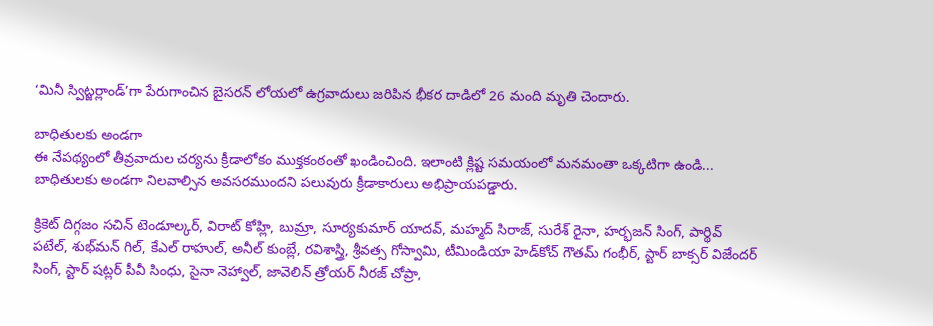‘మినీ స్విట్జర్లాండ్‌’గా పేరుగాంచిన బైసరన్‌ లోయలో ఉగ్రవాదులు జరిపిన భీకర దాడిలో 26 మంది మృతి చెందారు.

బాధితులకు అండగా
ఈ నేపథ్యంలో తీవ్రవాదుల చర్యను క్రీడాలోకం ముక్తకంఠంతో ఖండించింది. ఇలాంటి క్లిష్ట సమయంలో మనమంతా ఒక్కటిగా ఉండి... బాధితులకు అండగా నిలవాల్సిన అవసరముందని పలువురు క్రీడాకారులు అభిప్రాయపడ్డారు.

క్రికెట్‌ దిగ్గజం సచిన్‌ టెండూల్కర్, విరాట్‌ కోహ్లి, బుమ్రా, సూర్యకుమార్‌ యాదవ్, మహ్మద్‌ సిరాజ్, సురేశ్‌ రైనా, హర్భజన్‌ సింగ్, పార్థివ్‌ పటేల్, శుభ్‌మన్‌ గిల్, కేఎల్‌ రాహుల్, అనీల్‌ కుంబ్లే, రవిశాస్త్రి, శ్రీవత్స గోస్వామి, టీమిండియా హెడ్‌కోచ్‌ గౌతమ్‌ గంభీర్, స్టార్‌ బాక్సర్‌ విజేందర్‌ సింగ్, స్టార్‌ షట్లర్‌ పీవీ సింధు, సైనా నెహ్వాల్, జావెలిన్‌ త్రోయర్‌ నీరజ్‌ చోప్రా,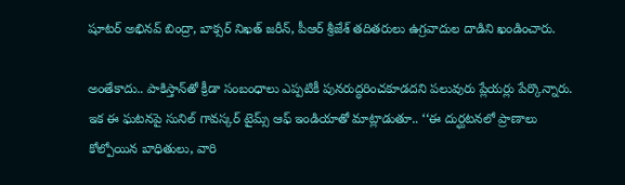షూటర్‌ అభినవ్‌ బింద్రా, బాక్సర్‌ నిఖత్‌ జరీన్, పీఆర్‌ శ్రీజేశ్‌ తదితరులు ఉగ్రవాదుల దాడిని ఖండించారు.

అంతేకాదు.. పాకిస్తాన్‌తో క్రీడా సంబంధాలు ఎప్పటికీ పునరుద్ధరించకూడదని పలువురు ప్లేయర్లు పేర్కొన్నారు. ఇక ఈ ఘటనపై సునిల్‌ గావస్కర్‌ టైమ్స్‌ ఆఫ్‌ ఇండియాతో మాట్లాడుతూ.. ‘‘ఈ దుర్ఘటనలో ప్రాణాలు కోల్పోయిన బాధితులు, వారి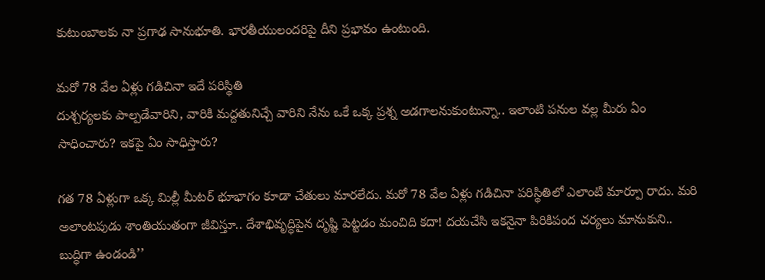కుటుంబాలకు నా ప్రగాఢ సానుభూతి. భారతీయులందరిపై దీని ప్రభావం ఉంటుంది.

మరో 78 వేల ఏళ్లు గడిచినా ఇదే పరిస్థితి
దుశ్చర్యలకు పాల్పడేవారిని, వారికి మద్దతునిచ్చే వారిని నేను ఒకే ఒక్క ప్రశ్న అడగాలనుకుంటున్నా.. ఇలాంటి పనుల వల్ల మీరు ఏం సాధించారు? ఇకపై ఏం సాధిస్తారు?

గత 78 ఏళ్లుగా ఒక్క మిల్లీ మీటర్‌ భూభాగం కూడా చేతులు మారలేదు. మరో 78 వేల ఏళ్లు గడిచినా పరిస్థితిలో ఎలాంటి మార్పూ రాదు. మరి అలాంటపుడు శాంతియుతంగా జీవిస్తూ.. దేశాభివృద్ధిపైన దృష్టి పెట్టడం మంచిది కదా! దయచేసి ఇకనైనా పిరికిపంద చర్యలు మానుకుని.. బుద్ధిగా ఉండండి’’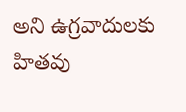అని ఉగ్రవాదులకు హితవు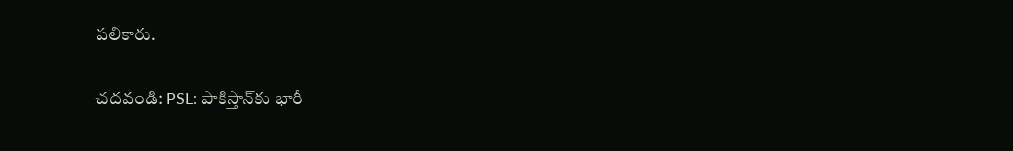పలికారు.

చదవండి: PSL: పాకిస్తాన్‌కు భారీ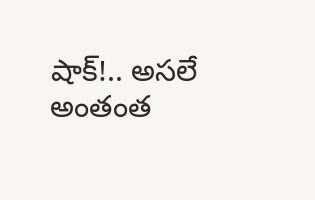షాక్‌!.. అసలే అంతంత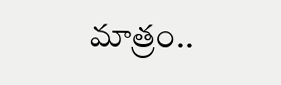మాత్రం..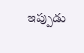ఇప్పుడు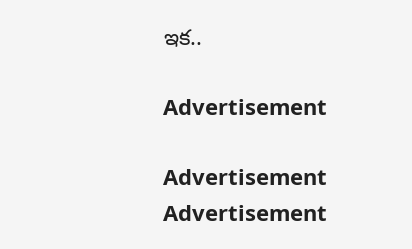ఇక..

Advertisement

Advertisement
Advertisement